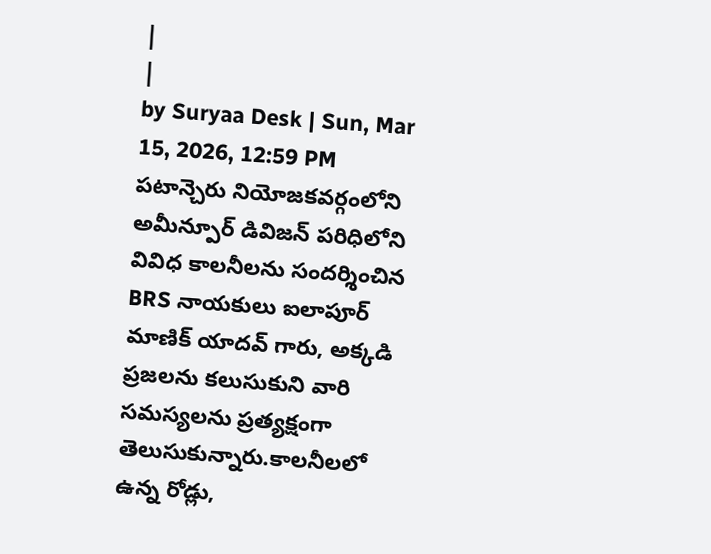|
|
by Suryaa Desk | Sun, Mar 15, 2026, 12:59 PM
పటాన్చెరు నియోజకవర్గంలోని అమీన్పూర్ డివిజన్ పరిధిలోని వివిధ కాలనీలను సందర్శించిన BRS నాయకులు ఐలాపూర్ మాణిక్ యాదవ్ గారు, అక్కడి ప్రజలను కలుసుకుని వారి సమస్యలను ప్రత్యక్షంగా తెలుసుకున్నారు.కాలనీలలో ఉన్న రోడ్లు,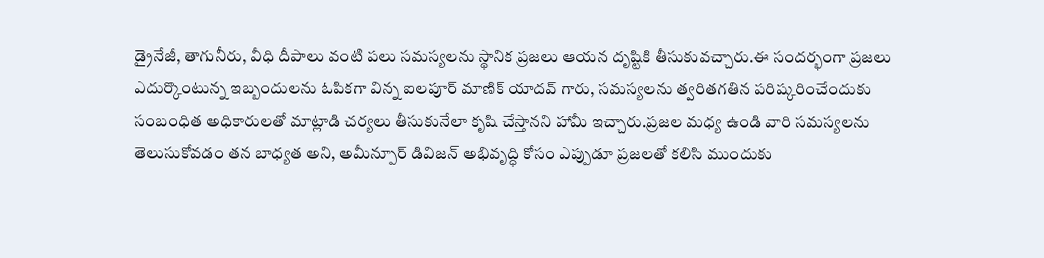డ్రైనేజీ, తాగునీరు, వీధి దీపాలు వంటి పలు సమస్యలను స్థానిక ప్రజలు ఆయన దృష్టికి తీసుకువచ్చారు.ఈ సందర్భంగా ప్రజలు ఎదుర్కొంటున్న ఇబ్బందులను ఓపికగా విన్న ఐలపూర్ మాణిక్ యాదవ్ గారు, సమస్యలను త్వరితగతిన పరిష్కరించేందుకు సంబంధిత అధికారులతో మాట్లాడి చర్యలు తీసుకునేలా కృషి చేస్తానని హామీ ఇచ్చారు.ప్రజల మధ్య ఉండి వారి సమస్యలను తెలుసుకోవడం తన బాధ్యత అని, అమీన్పూర్ డివిజన్ అభివృద్ధి కోసం ఎప్పుడూ ప్రజలతో కలిసి ముందుకు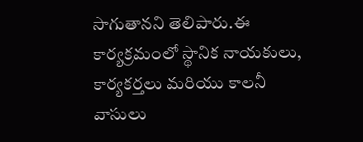సాగుతానని తెలిపారు.ఈ కార్యక్రమంలో స్థానిక నాయకులు, కార్యకర్తలు మరియు కాలనీ వాసులు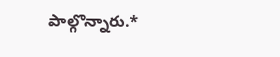పాల్గొన్నారు.*